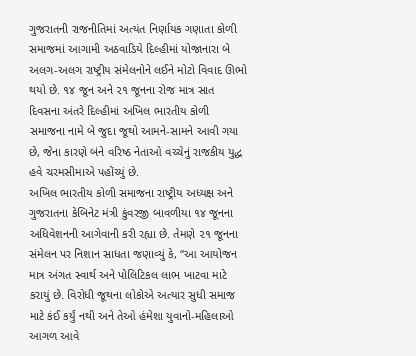ગુજરાતની રાજનીતિમાં અત્યંત નિર્ણાયક ગણાતા કોળી સમાજમાં આગામી અઠવાડિયે દિલ્હીમાં યોજાનારા બે અલગ-અલગ રાષ્ટ્રીય સંમેલનોને લઈને મોટો વિવાદ ઊભો થયો છે. ૧૪ જૂન અને ૨૧ જૂનના રોજ માત્ર સાત દિવસના અંતરે દિલ્હીમાં અખિલ ભારતીય કોળી સમાજના નામે બે જુદા જૂથો આમને-સામને આવી ગયા છે, જેના કારણે બંને વરિષ્ઠ નેતાઓ વચ્ચેનું રાજકીય યુદ્ધ હવે ચરમસીમાએ પહોંચ્યું છે.
અખિલ ભારતીય કોળી સમાજના રાષ્ટ્રીય અધ્યક્ષ અને ગુજરાતના કેબિનેટ મંત્રી કુંવરજી બાવળીયા ૧૪ જૂનના અધિવેશનની આગેવાની કરી રહ્યા છે. તેમણે ૨૧ જૂનના સંમેલન પર નિશાન સાધતા જણાવ્યું કે, “આ આયોજન માત્ર અંગત સ્વાર્થ અને પોલિટિકલ લાભ ખાટવા માટે કરાયું છે. વિરોધી જૂથના લોકોએ અત્યાર સુધી સમાજ માટે કંઈ કર્યું નથી અને તેઓ હંમેશા યુવાનો-મહિલાઓ આગળ આવે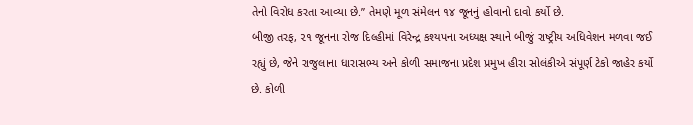તેનો વિરોધ કરતા આવ્યા છે.” તેમણે મૂળ સંમેલન ૧૪ જૂનનું હોવાનો દાવો કર્યો છે.
બીજી તરફ, ૨૧ જૂનના રોજ દિલ્હીમાં વિરેન્દ્ર કશ્યપના અધ્યક્ષ સ્થાને બીજું રાષ્ટ્રીય અધિવેશન મળવા જઈ રહ્યું છે, જેને રાજુલાના ધારાસભ્ય અને કોળી સમાજના પ્રદેશ પ્રમુખ હીરા સોલંકીએ સંપૂર્ણ ટેકો જાહેર કર્યો છે. કોળી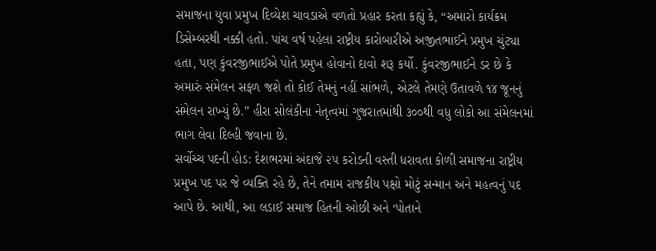સમાજના યુવા પ્રમુખ દિવ્યેશ ચાવડાએ વળતો પ્રહાર કરતા કહ્યું કે, “અમારો કાર્યક્રમ ડિસેમ્બરથી નક્કી હતો. પાંચ વર્ષ પહેલા રાષ્ટ્રીય કારોબારીએ અજીતભાઈને પ્રમુખ ચુંટ્યા હતા, પણ કુંવરજીભાઈએ પોતે પ્રમુખ હોવાનો દાવો શરૂ કર્યો. કુંવરજીભાઈને ડર છે કે અમારું સંમેલન સફળ જશે તો કોઈ તેમનું નહીં સાંભળે, એટલે તેમણે ઉતાવળે ૧૪ જૂનનું સંમેલન રાખ્યું છે.” હીરા સોલંકીના નેતૃત્વમાં ગુજરાતમાંથી ૩૦૦થી વધુ લોકો આ સંમેલનમાં ભાગ લેવા દિલ્હી જવાના છે.
સર્વોચ્ચ પદની હોડ: દેશભરમાં અંદાજે ૨૫ કરોડની વસ્તી ધરાવતા કોળી સમાજના રાષ્ટ્રીય પ્રમુખ પદ પર જે વ્યક્તિ રહે છે, તેને તમામ રાજકીય પક્ષો મોટું સન્માન અને મહત્વનું પદ આપે છે. આથી, આ લડાઈ સમાજ હિતની ઓછી અને ‘પોતાને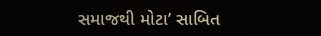સમાજથી મોટા’ સાબિત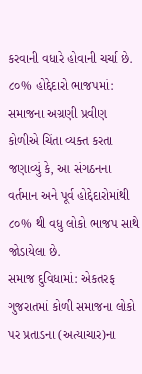કરવાની વધારે હોવાની ચર્ચા છે.
૮૦% હોદ્દેદારો ભાજપમાં: સમાજના અગ્રણી પ્રવીણ કોળીએ ચિંતા વ્યક્ત કરતા જણાવ્યું કે, આ સંગઠનના વર્તમાન અને પૂર્વ હોદ્દેદારોમાંથી ૮૦% થી વધુ લોકો ભાજપ સાથે જોડાયેલા છે.
સમાજ દુવિધામાં: એકતરફ ગુજરાતમાં કોળી સમાજના લોકો પર પ્રતાડના (અત્યાચાર)ના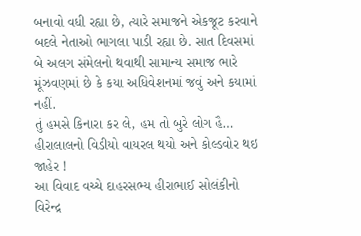બનાવો વધી રહ્યા છે, ત્યારે સમાજને એકજૂટ કરવાને બદલે નેતાઓ ભાગલા પાડી રહ્યા છે. સાત દિવસમાં બે અલગ સંમેલનો થવાથી સામાન્ય સમાજ ભારે મૂંઝવણમાં છે કે કયા અધિવેશનમાં જવું અને કયામાં નહીં.
તું હમસે કિનારા કર લે, હમ તો બુરે લોગ હૈ… હીરાલાલનો વિડીયો વાયરલ થયો અને કોલ્ડવોર થઇ જાહેર !
આ વિવાદ વચ્ચે દાહરસભ્ય હીરાભાઈ સોલંકીનો વિરેન્દ્ર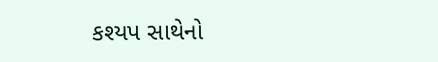કશ્યપ સાથેનો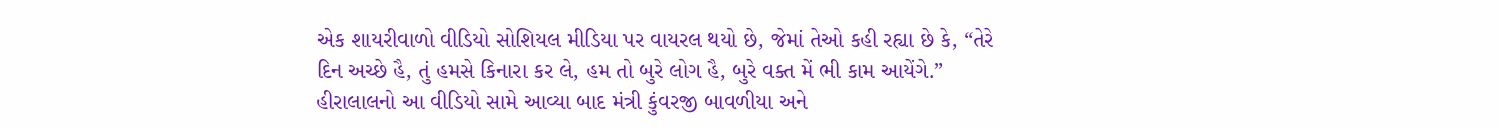એક શાયરીવાળો વીડિયો સોશિયલ મીડિયા પર વાયરલ થયો છે, જેમાં તેઓ કહી રહ્યા છે કે, “તેરે દિન અચ્છે હૈ, તું હમસે કિનારા કર લે, હમ તો બુરે લોગ હૈ, બુરે વક્ત મેં ભી કામ આયેંગે.” હીરાલાલનો આ વીડિયો સામે આવ્યા બાદ મંત્રી કુંવરજી બાવળીયા અને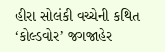હીરા સોલંકી વચ્ચેની કથિત ‘કોલ્ડવોર’ જગજાહેર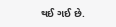થઈ ગઈ છે.